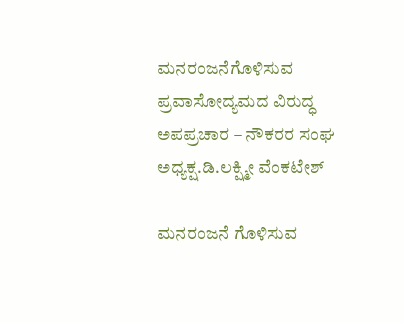ಮನರಂಜನೆಗೊಳಿಸುವ ಪ್ರವಾಸೋದ್ಯಮದ ವಿರುದ್ಧ ಅಪಪ್ರಚಾರ – ನೌಕರರ ಸಂಘ ಅಧ್ಯಕ್ಷ.ಡಿ.ಲಕ್ಷ್ಮೀ ವೆಂಕಟೇಶ್

ಮನರಂಜನೆ ಗೊಳಿಸುವ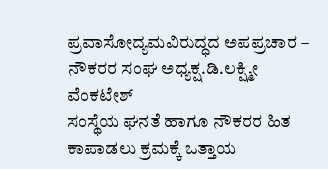ಪ್ರವಾಸೋದ್ಯಮವಿರುದ್ಧದ ಅಪಪ್ರಚಾರ – ನೌಕರರ ಸಂಘ ಅಧ್ಯಕ್ಷ.ಡಿ.ಲಕ್ಷ್ಮೀ ವೆಂಕಟೇಶ್
ಸಂಸ್ಥೆಯ ಘನತೆ ಹಾಗೂ ನೌಕರರ ಹಿತ ಕಾಪಾಡಲು ಕ್ರಮಕ್ಕೆ ಒತ್ತಾಯ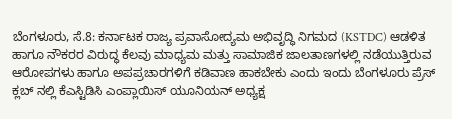ಬೆಂಗಳೂರು, ಸೆ.8: ಕರ್ನಾಟಕ ರಾಜ್ಯ ಪ್ರವಾಸೋದ್ಯಮ ಅಭಿವೃದ್ಧಿ ನಿಗಮದ (KSTDC) ಆಡಳಿತ ಹಾಗೂ ನೌಕರರ ವಿರುದ್ಧ ಕೆಲವು ಮಾಧ್ಯಮ ಮತ್ತು ಸಾಮಾಜಿಕ ಜಾಲತಾಣಗಳಲ್ಲಿ ನಡೆಯುತ್ತಿರುವ ಆರೋಪಗಳು ಹಾಗೂ ಅಪಪ್ರಚಾರಗಳಿಗೆ ಕಡಿವಾಣ ಹಾಕಬೇಕು ಎಂದು ಇಂದು ಬೆಂಗಳೂರು ಪ್ರೆಸ್ ಕ್ಲಬ್ ನಲ್ಲಿ ಕೆಎಸ್ಟಿಡಿಸಿ ಎಂಪ್ಲಾಯಿಸ್ ಯೂನಿಯನ್ ಅಧ್ಯಕ್ಷ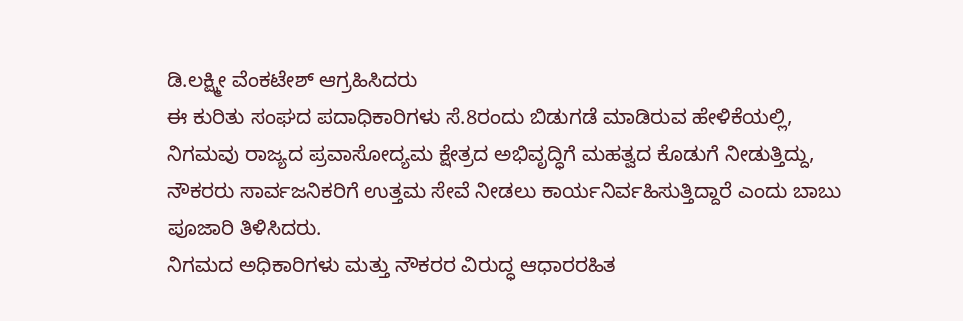ಡಿ.ಲಕ್ಷ್ಮೀ ವೆಂಕಟೇಶ್ ಆಗ್ರಹಿಸಿದರು
ಈ ಕುರಿತು ಸಂಘದ ಪದಾಧಿಕಾರಿಗಳು ಸೆ.8ರಂದು ಬಿಡುಗಡೆ ಮಾಡಿರುವ ಹೇಳಿಕೆಯಲ್ಲಿ, ನಿಗಮವು ರಾಜ್ಯದ ಪ್ರವಾಸೋದ್ಯಮ ಕ್ಷೇತ್ರದ ಅಭಿವೃದ್ಧಿಗೆ ಮಹತ್ವದ ಕೊಡುಗೆ ನೀಡುತ್ತಿದ್ದು, ನೌಕರರು ಸಾರ್ವಜನಿಕರಿಗೆ ಉತ್ತಮ ಸೇವೆ ನೀಡಲು ಕಾರ್ಯನಿರ್ವಹಿಸುತ್ತಿದ್ದಾರೆ ಎಂದು ಬಾಬು ಪೂಜಾರಿ ತಿಳಿಸಿದರು.
ನಿಗಮದ ಅಧಿಕಾರಿಗಳು ಮತ್ತು ನೌಕರರ ವಿರುದ್ಧ ಆಧಾರರಹಿತ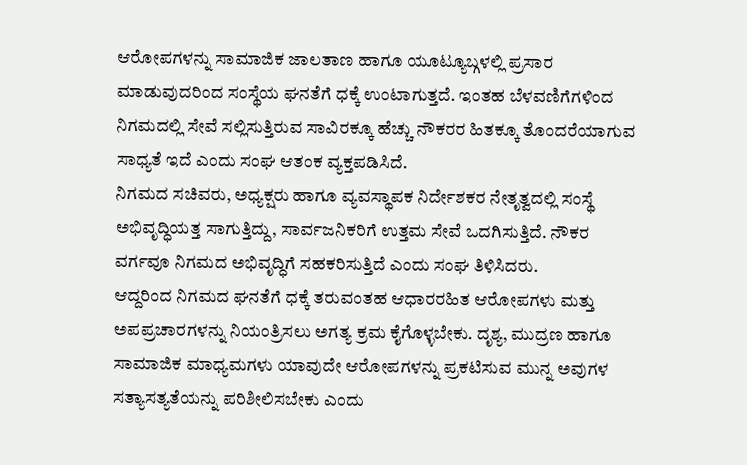ಆರೋಪಗಳನ್ನು ಸಾಮಾಜಿಕ ಜಾಲತಾಣ ಹಾಗೂ ಯೂಟ್ಯೂಬ್ಗಳಲ್ಲಿ ಪ್ರಸಾರ ಮಾಡುವುದರಿಂದ ಸಂಸ್ಥೆಯ ಘನತೆಗೆ ಧಕ್ಕೆ ಉಂಟಾಗುತ್ತದೆ. ಇಂತಹ ಬೆಳವಣಿಗೆಗಳಿಂದ ನಿಗಮದಲ್ಲಿ ಸೇವೆ ಸಲ್ಲಿಸುತ್ತಿರುವ ಸಾವಿರಕ್ಕೂ ಹೆಚ್ಚು ನೌಕರರ ಹಿತಕ್ಕೂ ತೊಂದರೆಯಾಗುವ ಸಾಧ್ಯತೆ ಇದೆ ಎಂದು ಸಂಘ ಆತಂಕ ವ್ಯಕ್ತಪಡಿಸಿದೆ.
ನಿಗಮದ ಸಚಿವರು, ಅಧ್ಯಕ್ಷರು ಹಾಗೂ ವ್ಯವಸ್ಥಾಪಕ ನಿರ್ದೇಶಕರ ನೇತೃತ್ವದಲ್ಲಿ ಸಂಸ್ಥೆ ಅಭಿವೃದ್ಧಿಯತ್ತ ಸಾಗುತ್ತಿದ್ದು, ಸಾರ್ವಜನಿಕರಿಗೆ ಉತ್ತಮ ಸೇವೆ ಒದಗಿಸುತ್ತಿದೆ. ನೌಕರ ವರ್ಗವೂ ನಿಗಮದ ಅಭಿವೃದ್ಧಿಗೆ ಸಹಕರಿಸುತ್ತಿದೆ ಎಂದು ಸಂಘ ತಿಳಿಸಿದರು.
ಆದ್ದರಿಂದ ನಿಗಮದ ಘನತೆಗೆ ಧಕ್ಕೆ ತರುವಂತಹ ಆಧಾರರಹಿತ ಆರೋಪಗಳು ಮತ್ತು ಅಪಪ್ರಚಾರಗಳನ್ನು ನಿಯಂತ್ರಿಸಲು ಅಗತ್ಯ ಕ್ರಮ ಕೈಗೊಳ್ಳಬೇಕು. ದೃಶ್ಯ, ಮುದ್ರಣ ಹಾಗೂ ಸಾಮಾಜಿಕ ಮಾಧ್ಯಮಗಳು ಯಾವುದೇ ಆರೋಪಗಳನ್ನು ಪ್ರಕಟಿಸುವ ಮುನ್ನ ಅವುಗಳ ಸತ್ಯಾಸತ್ಯತೆಯನ್ನು ಪರಿಶೀಲಿಸಬೇಕು ಎಂದು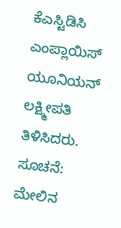ಕೆಎಸ್ಟಿಡಿಸಿ ಎಂಪ್ಲಾಯಿಸ್ ಯೂನಿಯನ್ ಲಕ್ಷ್ಮೀಪತಿ ತಿಳಿಸಿದರು.
ಸೂಚನೆ: ಮೇಲಿನ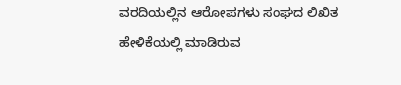ವರದಿಯಲ್ಲಿನ ಆರೋಪಗಳು ಸಂಘದ ಲಿಖಿತ ಹೇಳಿಕೆಯಲ್ಲಿ ಮಾಡಿರುವ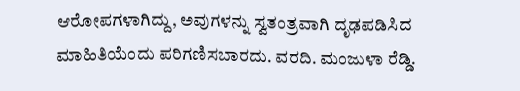ಆರೋಪಗಳಾಗಿದ್ದು, ಅವುಗಳನ್ನು ಸ್ವತಂತ್ರವಾಗಿ ದೃಢಪಡಿಸಿದ ಮಾಹಿತಿಯೆಂದು ಪರಿಗಣಿಸಬಾರದು. ವರದಿ. ಮಂಜುಳಾ ರೆಡ್ಡಿ.